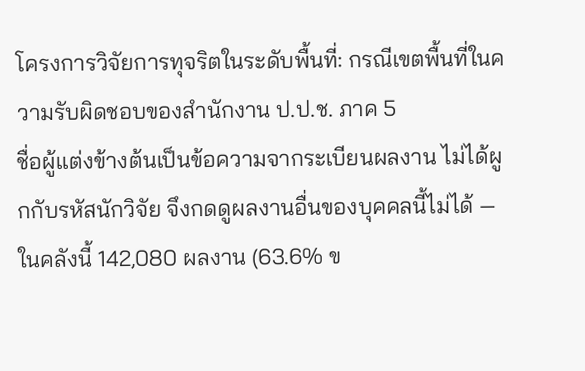โครงการวิจัยการทุจริตในระดับพื้นที่: กรณีเขตพื้นที่ในความรับผิดชอบของสำนักงาน ป.ป.ช. ภาค 5
ชื่อผู้แต่งข้างต้นเป็นข้อความจากระเบียนผลงาน ไม่ได้ผูกกับรหัสนักวิจัย จึงกดดูผลงานอื่นของบุคคลนี้ไม่ได้ — ในคลังนี้ 142,080 ผลงาน (63.6% ข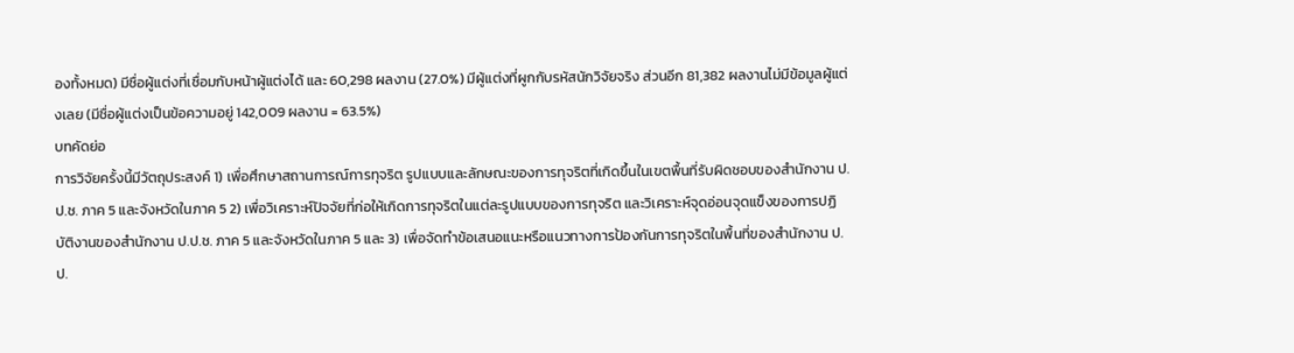องทั้งหมด) มีชื่อผู้แต่งที่เชื่อมกับหน้าผู้แต่งได้ และ 60,298 ผลงาน (27.0%) มีผู้แต่งที่ผูกกับรหัสนักวิจัยจริง ส่วนอีก 81,382 ผลงานไม่มีข้อมูลผู้แต่งเลย (มีชื่อผู้แต่งเป็นข้อความอยู่ 142,009 ผลงาน = 63.5%)
บทคัดย่อ
การวิจัยครั้งนี้มีวัตถุประสงค์ 1) เพื่อศึกษาสถานการณ์การทุจริต รูปแบบและลักษณะของการทุจริตที่เกิดขึ้นในเขตพื้นที่รับผิดชอบของสำนักงาน ป.ป.ช. ภาค 5 และจังหวัดในภาค 5 2) เพื่อวิเคราะห์ปัจจัยที่ก่อให้เกิดการทุจริตในแต่ละรูปแบบของการทุจริต และวิเคราะห์จุดอ่อนจุดแข็งของการปฏิบัติงานของสำนักงาน ป.ป.ช. ภาค 5 และจังหวัดในภาค 5 และ 3) เพื่อจัดทำข้อเสนอแนะหรือแนวทางการป้องกันการทุจริตในพื้นที่ของสำนักงาน ป.ป.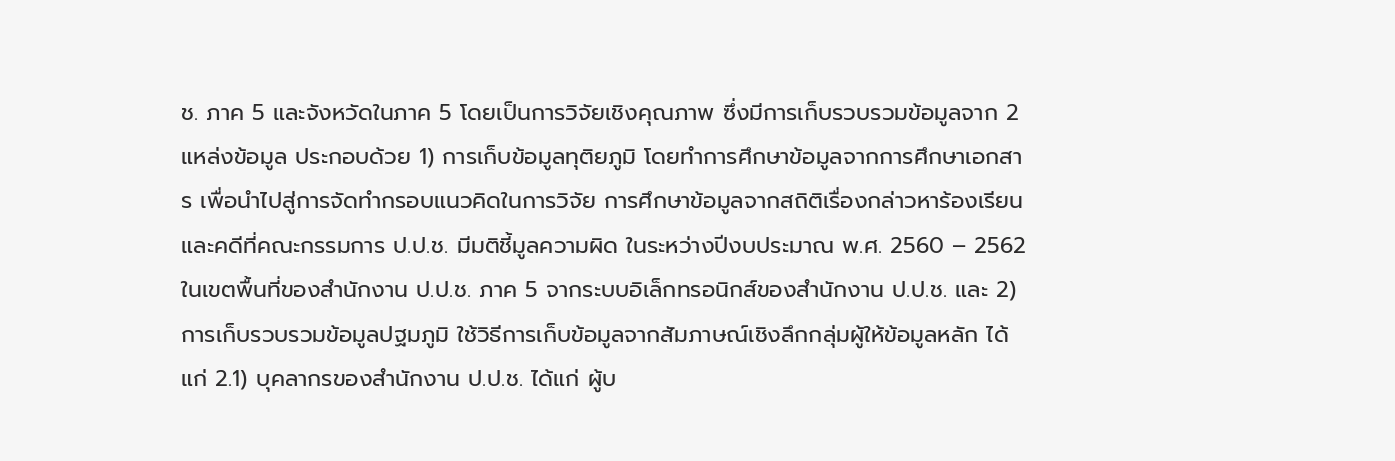ช. ภาค 5 และจังหวัดในภาค 5 โดยเป็นการวิจัยเชิงคุณภาพ ซึ่งมีการเก็บรวบรวมข้อมูลจาก 2 แหล่งข้อมูล ประกอบด้วย 1) การเก็บข้อมูลทุติยภูมิ โดยทำการศึกษาข้อมูลจากการศึกษาเอกสาร เพื่อนำไปสู่การจัดทำกรอบแนวคิดในการวิจัย การศึกษาข้อมูลจากสถิติเรื่องกล่าวหาร้องเรียนและคดีที่คณะกรรมการ ป.ป.ช. มีมติชี้มูลความผิด ในระหว่างปีงบประมาณ พ.ศ. 2560 – 2562 ในเขตพื้นที่ของสำนักงาน ป.ป.ช. ภาค 5 จากระบบอิเล็กทรอนิกส์ของสำนักงาน ป.ป.ช. และ 2) การเก็บรวบรวมข้อมูลปฐมภูมิ ใช้วิธีการเก็บข้อมูลจากสัมภาษณ์เชิงลึกกลุ่มผู้ให้ข้อมูลหลัก ได้แก่ 2.1) บุคลากรของสำนักงาน ป.ป.ช. ได้แก่ ผู้บ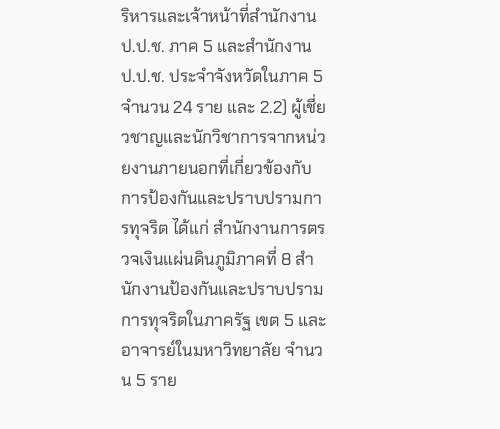ริหารและเจ้าหน้าที่สำนักงาน ป.ป.ช. ภาค 5 และสำนักงาน ป.ป.ช. ประจำจังหวัดในภาค 5 จำนวน 24 ราย และ 2.2) ผู้เชี่ยวชาญและนักวิชาการจากหน่วยงานภายนอกที่เกี่ยวข้องกับการป้องกันและปราบปรามการทุจริต ได้แก่ สำนักงานการตรวจเงินแผ่นดินภูมิภาคที่ 8 สำนักงานป้องกันและปราบปรามการทุจริตในภาครัฐ เขต 5 และอาจารย์ในมหาวิทยาลัย จำนวน 5 ราย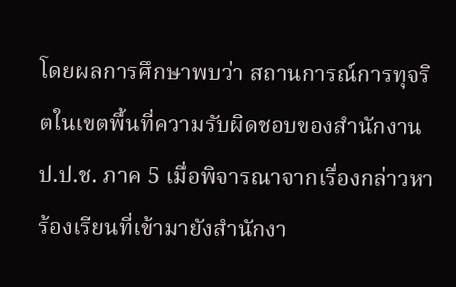โดยผลการศึกษาพบว่า สถานการณ์การทุจริตในเขตพื้นที่ความรับผิดชอบของสำนักงาน ป.ป.ช. ภาค 5 เมื่อพิจารณาจากเรื่องกล่าวหาร้องเรียนที่เข้ามายังสำนักงา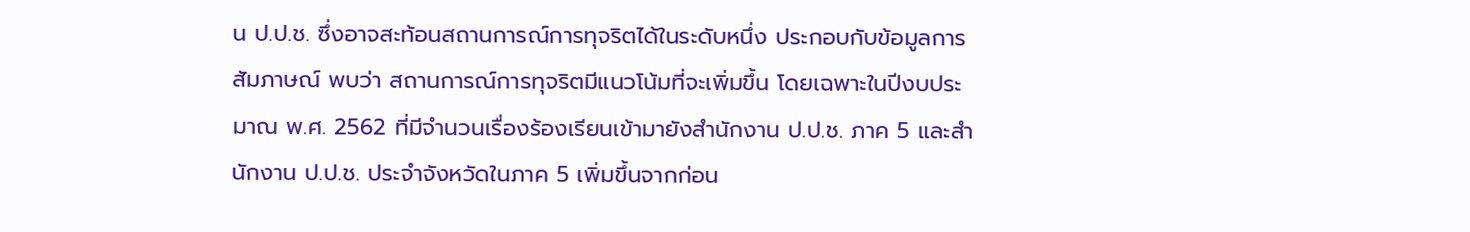น ป.ป.ช. ซึ่งอาจสะท้อนสถานการณ์การทุจริตได้ในระดับหนึ่ง ประกอบกับข้อมูลการสัมภาษณ์ พบว่า สถานการณ์การทุจริตมีแนวโน้มที่จะเพิ่มขึ้น โดยเฉพาะในปีงบประมาณ พ.ศ. 2562 ที่มีจำนวนเรื่องร้องเรียนเข้ามายังสำนักงาน ป.ป.ช. ภาค 5 และสำนักงาน ป.ป.ช. ประจำจังหวัดในภาค 5 เพิ่มขึ้นจากก่อน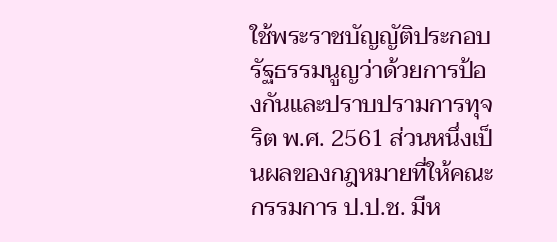ใช้พระราชบัญญัติประกอบรัฐธรรมนูญว่าด้วยการป้องกันและปราบปรามการทุจริต พ.ศ. 2561 ส่วนหนึ่งเป็นผลของกฎหมายที่ให้คณะกรรมการ ป.ป.ช. มีห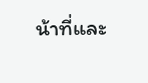น้าที่และ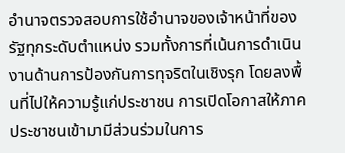อำนาจตรวจสอบการใช้อำนาจของเจ้าหน้าที่ของรัฐทุกระดับตำแหน่ง รวมทั้งการที่เน้นการดำเนินงานด้านการป้องกันการทุจริตในเชิงรุก โดยลงพื้นที่ไปให้ความรู้แก่ประชาชน การเปิดโอกาสให้ภาคประชาชนเข้ามามีส่วนร่วมในการ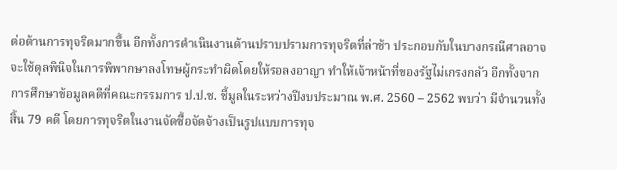ต่อต้านการทุจริตมากขึ้น อีกทั้งการดำเนินงานด้านปราบปรามการทุจริตที่ล่าช้า ประกอบกับในบางกรณีศาลอาจจะใช้ดุลพินิจในการพิพากษาลงโทษผู้กระทำผิดโดยให้รอลงอาญา ทำให้เจ้าหน้าที่ของรัฐไม่เกรงกลัว อีกทั้งจากการศึกษาข้อมูลคดีที่คณะกรรมการ ป.ป.ช. ชี้มูลในระหว่างปีงบประมาณ พ.ศ. 2560 – 2562 พบว่า มีจำนวนทั้งสิ้น 79 คดี โดยการทุจริตในงานจัดซื้อจัดจ้างเป็นรูปแบบการทุจ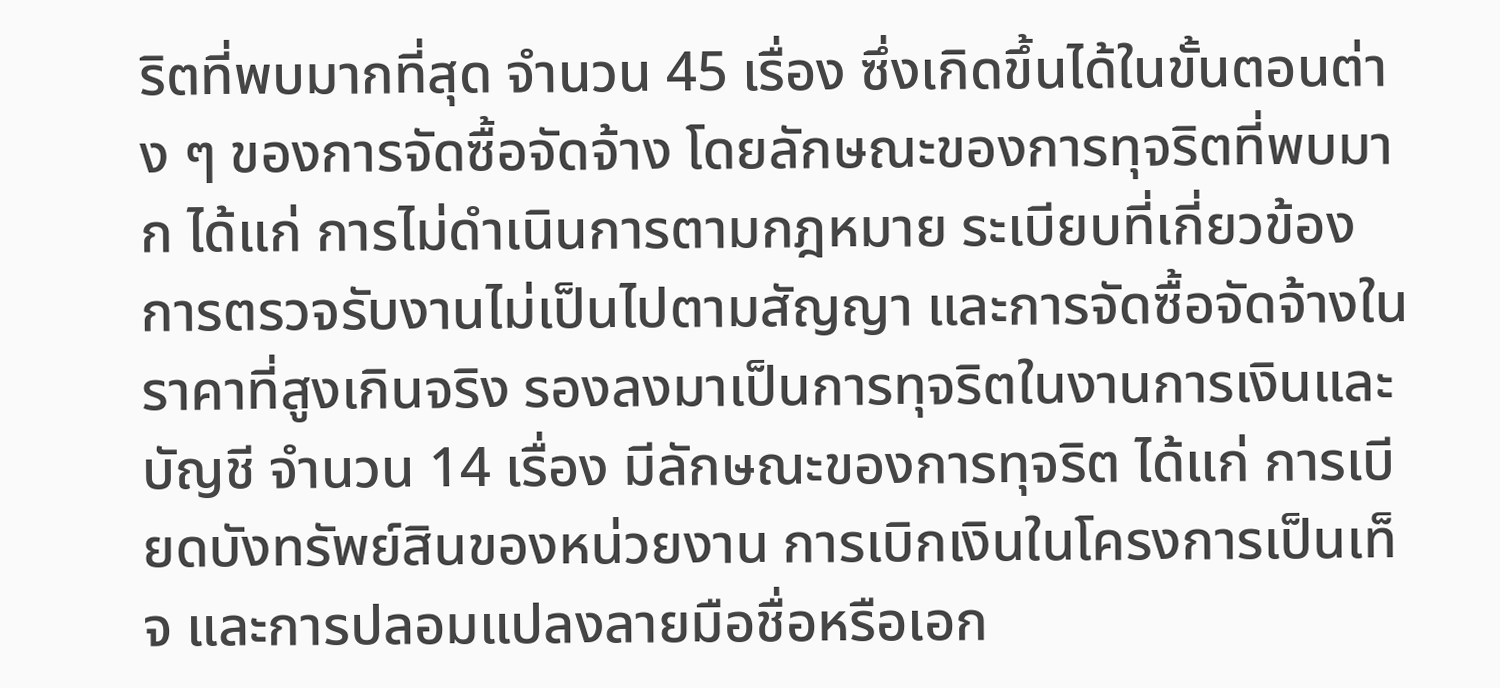ริตที่พบมากที่สุด จำนวน 45 เรื่อง ซึ่งเกิดขึ้นได้ในขั้นตอนต่าง ๆ ของการจัดซื้อจัดจ้าง โดยลักษณะของการทุจริตที่พบมาก ได้แก่ การไม่ดำเนินการตามกฎหมาย ระเบียบที่เกี่ยวข้อง การตรวจรับงานไม่เป็นไปตามสัญญา และการจัดซื้อจัดจ้างในราคาที่สูงเกินจริง รองลงมาเป็นการทุจริตในงานการเงินและบัญชี จำนวน 14 เรื่อง มีลักษณะของการทุจริต ได้แก่ การเบียดบังทรัพย์สินของหน่วยงาน การเบิกเงินในโครงการเป็นเท็จ และการปลอมแปลงลายมือชื่อหรือเอก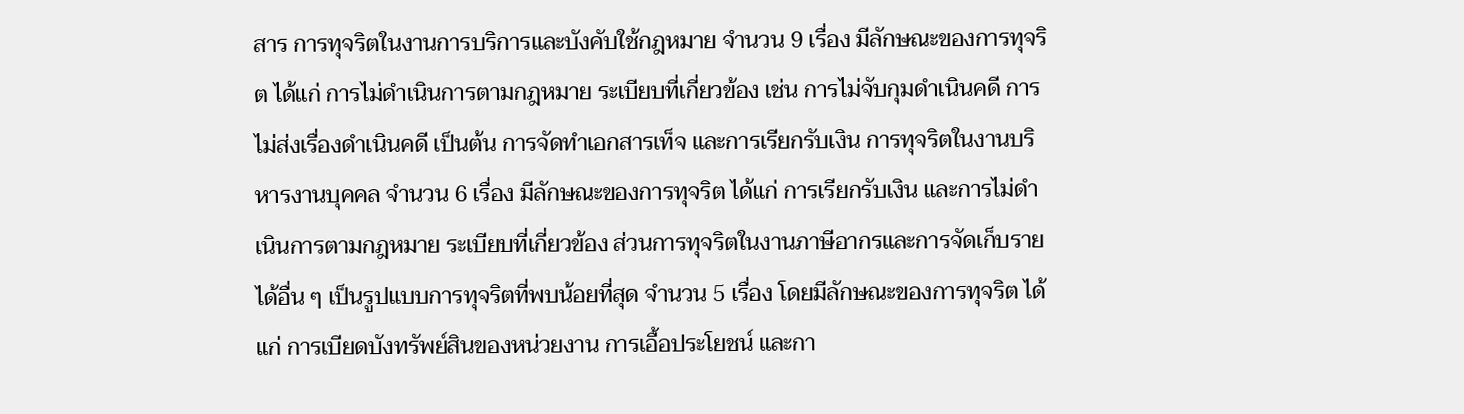สาร การทุจริตในงานการบริการและบังคับใช้กฎหมาย จำนวน 9 เรื่อง มีลักษณะของการทุจริต ได้แก่ การไม่ดำเนินการตามกฎหมาย ระเบียบที่เกี่ยวข้อง เช่น การไม่จับกุมดำเนินคดี การไม่ส่งเรื่องดำเนินคดี เป็นต้น การจัดทำเอกสารเท็จ และการเรียกรับเงิน การทุจริตในงานบริหารงานบุคคล จำนวน 6 เรื่อง มีลักษณะของการทุจริต ได้แก่ การเรียกรับเงิน และการไม่ดำเนินการตามกฎหมาย ระเบียบที่เกี่ยวข้อง ส่วนการทุจริตในงานภาษีอากรและการจัดเก็บรายได้อื่น ๆ เป็นรูปแบบการทุจริตที่พบน้อยที่สุด จำนวน 5 เรื่อง โดยมีลักษณะของการทุจริต ได้แก่ การเบียดบังทรัพย์สินของหน่วยงาน การเอื้อประโยชน์ และกา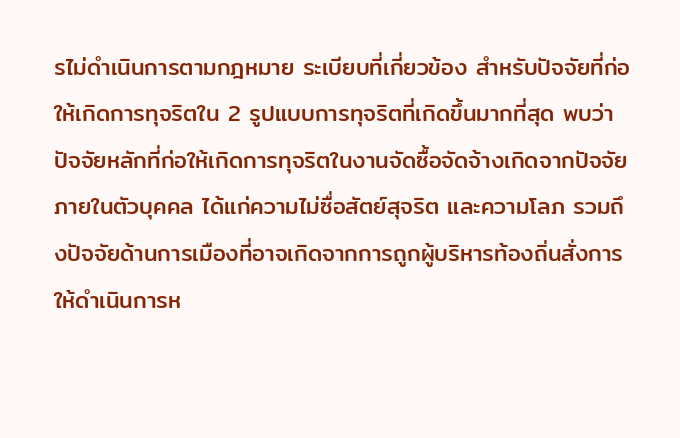รไม่ดำเนินการตามกฎหมาย ระเบียบที่เกี่ยวข้อง สำหรับปัจจัยที่ก่อให้เกิดการทุจริตใน 2 รูปแบบการทุจริตที่เกิดขึ้นมากที่สุด พบว่า ปัจจัยหลักที่ก่อให้เกิดการทุจริตในงานจัดซื้อจัดจ้างเกิดจากปัจจัยภายในตัวบุคคล ได้แก่ความไม่ซื่อสัตย์สุจริต และความโลภ รวมถึงปัจจัยด้านการเมืองที่อาจเกิดจากการถูกผู้บริหารท้องถิ่นสั่งการให้ดำเนินการห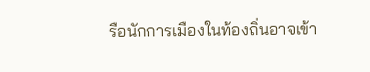รือนักการเมืองในท้องถิ่นอาจเข้า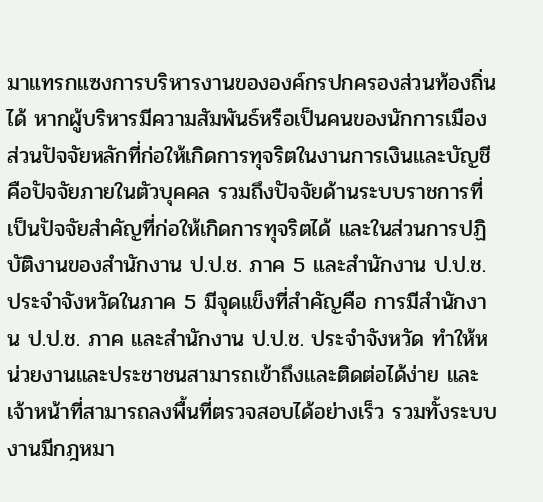มาแทรกแซงการบริหารงานขององค์กรปกครองส่วนท้องถิ่นได้ หากผู้บริหารมีความสัมพันธ์หรือเป็นคนของนักการเมือง ส่วนปัจจัยหลักที่ก่อให้เกิดการทุจริตในงานการเงินและบัญชี คือปัจจัยภายในตัวบุคคล รวมถึงปัจจัยด้านระบบราชการที่เป็นปัจจัยสำคัญที่ก่อให้เกิดการทุจริตได้ และในส่วนการปฏิบัติงานของสำนักงาน ป.ป.ช. ภาค 5 และสำนักงาน ป.ป.ช. ประจำจังหวัดในภาค 5 มีจุดแข็งที่สำคัญคือ การมีสำนักงาน ป.ป.ช. ภาค และสำนักงาน ป.ป.ช. ประจำจังหวัด ทำให้หน่วยงานและประชาชนสามารถเข้าถึงและติดต่อได้ง่าย และเจ้าหน้าที่สามารถลงพื้นที่ตรวจสอบได้อย่างเร็ว รวมทั้งระบบงานมีกฎหมา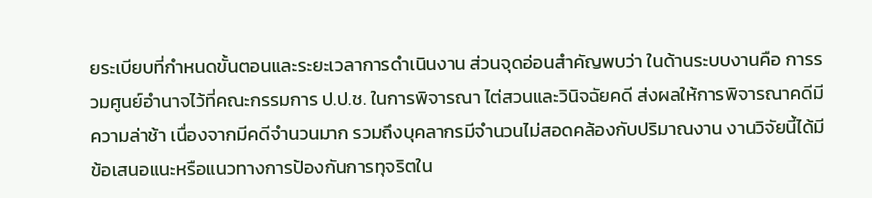ยระเบียบที่กำหนดขั้นตอนและระยะเวลาการดำเนินงาน ส่วนจุดอ่อนสำคัญพบว่า ในด้านระบบงานคือ การรวมศูนย์อำนาจไว้ที่คณะกรรมการ ป.ป.ช. ในการพิจารณา ไต่สวนและวินิจฉัยคดี ส่งผลให้การพิจารณาคดีมีความล่าช้า เนื่องจากมีคดีจำนวนมาก รวมถึงบุคลากรมีจำนวนไม่สอดคล้องกับปริมาณงาน งานวิจัยนี้ได้มีข้อเสนอแนะหรือแนวทางการป้องกันการทุจริตใน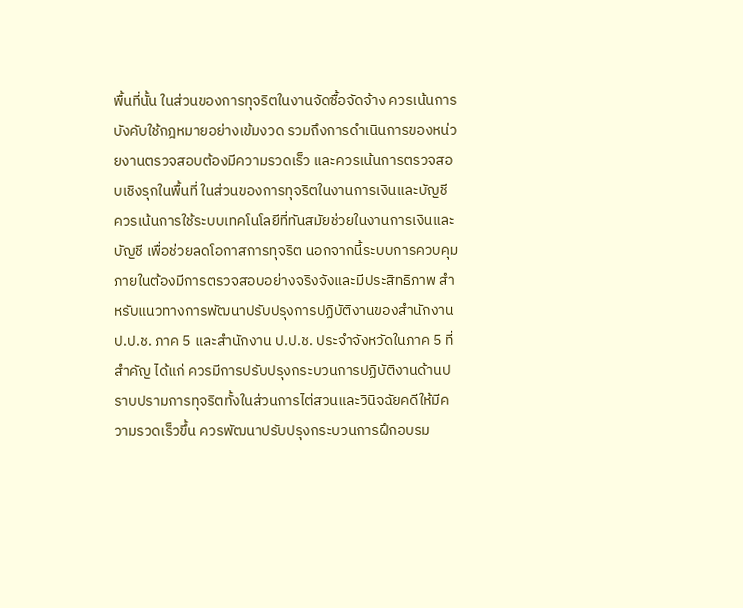พื้นที่นั้น ในส่วนของการทุจริตในงานจัดซื้อจัดจ้าง ควรเน้นการบังคับใช้กฎหมายอย่างเข้มงวด รวมถึงการดำเนินการของหน่วยงานตรวจสอบต้องมีความรวดเร็ว และควรเน้นการตรวจสอบเชิงรุกในพื้นที่ ในส่วนของการทุจริตในงานการเงินและบัญชี ควรเน้นการใช้ระบบเทคโนโลยีที่ทันสมัยช่วยในงานการเงินและบัญชี เพื่อช่วยลดโอกาสการทุจริต นอกจากนี้ระบบการควบคุมภายในต้องมีการตรวจสอบอย่างจริงจังและมีประสิทธิภาพ สำหรับแนวทางการพัฒนาปรับปรุงการปฏิบัติงานของสำนักงาน ป.ป.ช. ภาค 5 และสำนักงาน ป.ป.ช. ประจำจังหวัดในภาค 5 ที่สำคัญ ได้แก่ ควรมีการปรับปรุงกระบวนการปฏิบัติงานด้านปราบปรามการทุจริตทั้งในส่วนการไต่สวนและวินิจฉัยคดีให้มีความรวดเร็วขึ้น ควรพัฒนาปรับปรุงกระบวนการฝึกอบรม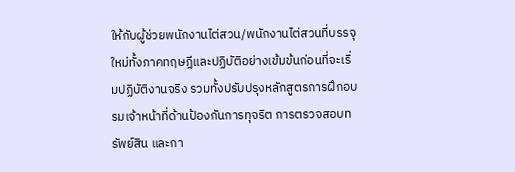ให้กับผู้ช่วยพนักงานไต่สวน/พนักงานไต่สวนที่บรรจุใหม่ทั้งภาคทฤษฎีและปฏิบัติอย่างเข้มข้นก่อนที่จะเริ่มปฏิบัติงานจริง รวมทั้งปรับปรุงหลักสูตรการฝึกอบรมเจ้าหน้าที่ด้านป้องกันการทุจริต การตรวจสอบทรัพย์สิน และกา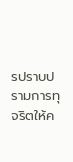รปราบปรามการทุจริตให้ค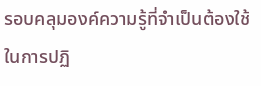รอบคลุมองค์ความรู้ที่จำเป็นต้องใช้ในการปฏิ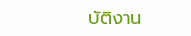บัติงาน